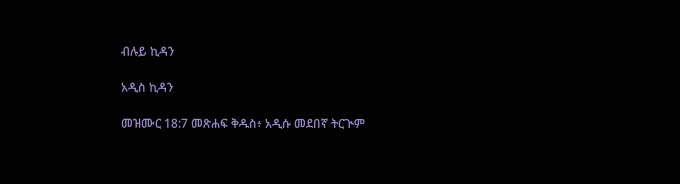ብሉይ ኪዳን

አዲስ ኪዳን

መዝሙር 18:7 መጽሐፍ ቅዱስ፥ አዲሱ መደበኛ ትርጒም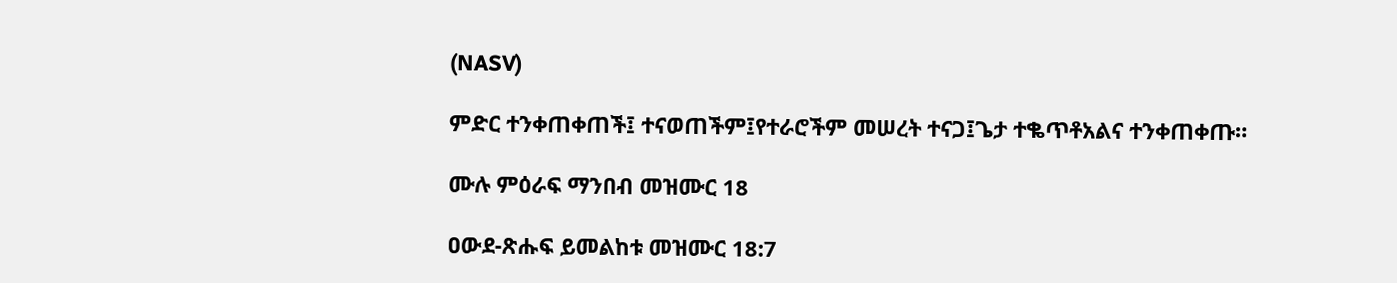(NASV)

ምድር ተንቀጠቀጠች፤ ተናወጠችም፤የተራሮችም መሠረት ተናጋ፤ጌታ ተቈጥቶአልና ተንቀጠቀጡ።

ሙሉ ምዕራፍ ማንበብ መዝሙር 18

ዐውደ-ጽሑፍ ይመልከቱ መዝሙር 18:7